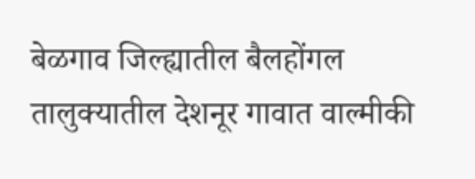बेळगाव जिल्ह्यातील बैलहोंगल तालुक्यातील देशनूर गावात वाल्मीकी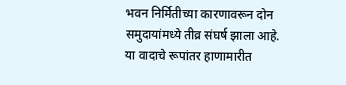भवन निर्मितीच्या कारणावरून दोन समुदायांमध्ये तीव्र संघर्ष झाला आहे. या वादाचे रूपांतर हाणामारीत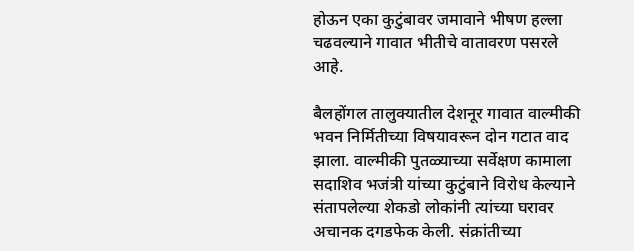होऊन एका कुटुंबावर जमावाने भीषण हल्ला चढवल्याने गावात भीतीचे वातावरण पसरले आहे.

बैलहोंगल तालुक्यातील देशनूर गावात वाल्मीकी भवन निर्मितीच्या विषयावरून दोन गटात वाद झाला. वाल्मीकी पुतळ्याच्या सर्वेक्षण कामाला सदाशिव भजंत्री यांच्या कुटुंबाने विरोध केल्याने संतापलेल्या शेकडो लोकांनी त्यांच्या घरावर अचानक दगडफेक केली. संक्रांतीच्या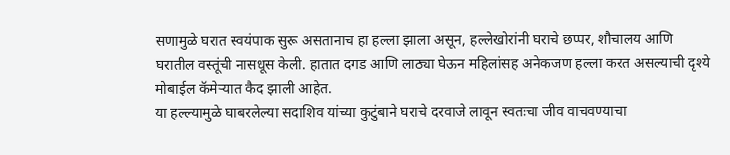सणामुळे घरात स्वयंपाक सुरू असतानाच हा हल्ला झाला असून, हल्लेखोरांनी घराचे छप्पर, शौचालय आणि घरातील वस्तूंची नासधूस केली. हातात दगड आणि लाठ्या घेऊन महिलांसह अनेकजण हल्ला करत असल्याची दृश्ये मोबाईल कॅमेऱ्यात कैद झाली आहेत.
या हल्ल्यामुळे घाबरलेल्या सदाशिव यांच्या कुटुंबाने घराचे दरवाजे लावून स्वतःचा जीव वाचवण्याचा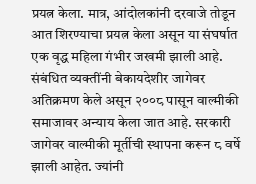प्रयत्न केला. मात्र, आंदोलकांनी दरवाजे तोडून आत शिरण्याचा प्रयत्न केला असून या संघर्षात एक वृद्ध महिला गंभीर जखमी झाली आहे.
संबंधित व्यक्तींनी बेकायदेशीर जागेवर अतिक्रमण केले असून २००८ पासून वाल्मीकी समाजावर अन्याय केला जात आहे. सरकारी जागेवर वाल्मीकी मूर्तीची स्थापना करून ८ वर्षे झाली आहेत. ज्यांनी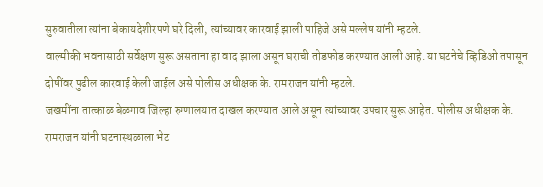सुरुवातीला त्यांना बेकायदेशीरपणे घरे दिली, त्यांच्यावर कारवाई झाली पाहिजे असे मल्लेष यांनी म्हटले.
वाल्मीकी भवनासाठी सर्वेक्षण सुरू असताना हा वाद झाला असून घराची तोडफोड करण्यात आली आहे. या घटनेचे व्हिडिओ तपासून दोषींवर पुढील कारवाई केली जाईल असे पोलीस अधीक्षक के. रामराजन यांनी म्हटले.
जखमींना तात्काळ बेळगाव जिल्हा रुग्णालयात दाखल करण्यात आले असून त्यांच्यावर उपचार सुरू आहेत. पोलीस अधीक्षक के. रामराजन यांनी घटनास्थळाला भेट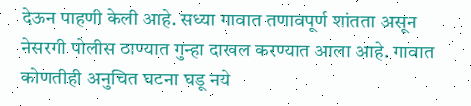देऊन पाहणी केली आहे. सध्या गावात तणावपूर्ण शांतता असून नेसरगी पोलीस ठाण्यात गुन्हा दाखल करण्यात आला आहे. गावात कोणतीही अनुचित घटना घडू नये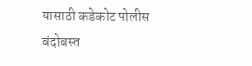यासाठी कडेकोट पोलीस बंदोबस्त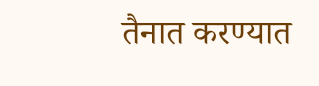तैनात करण्यात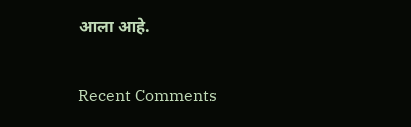आला आहे.


Recent Comments